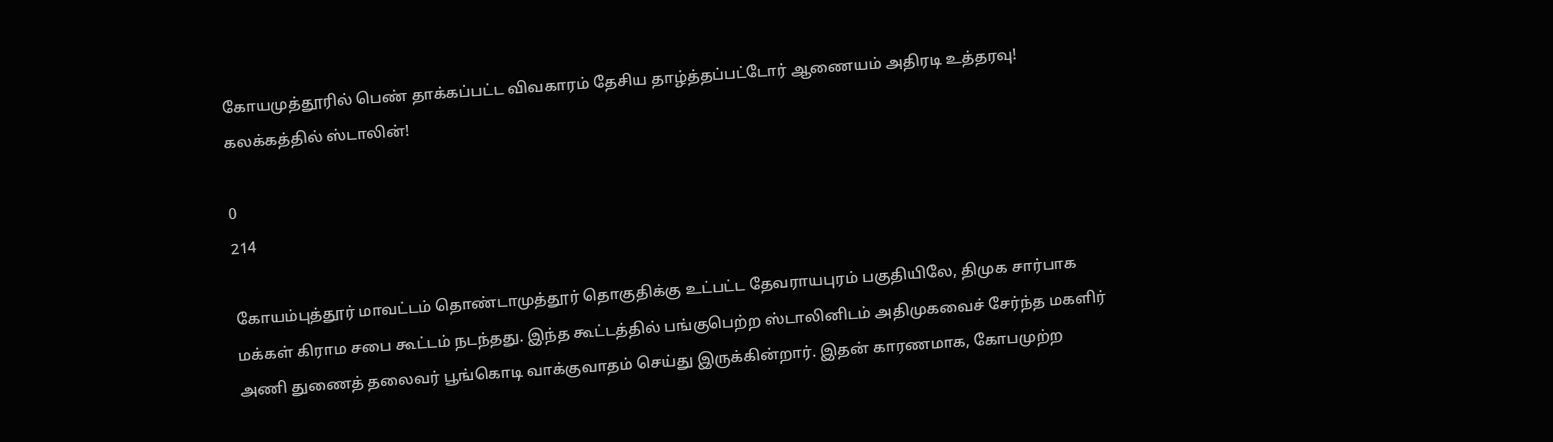கோயமுத்தூரில் பெண் தாக்கப்பட்ட விவகாரம் தேசிய தாழ்த்தப்பட்டோர் ஆணையம் அதிரடி உத்தரவு! கலக்கத்தில் ஸ்டாலின்!

0
214

கோயம்புத்தூர் மாவட்டம் தொண்டாமுத்தூர் தொகுதிக்கு உட்பட்ட தேவராயபுரம் பகுதியிலே, திமுக சார்பாக மக்கள் கிராம சபை கூட்டம் நடந்தது. இந்த கூட்டத்தில் பங்குபெற்ற ஸ்டாலினிடம் அதிமுகவைச் சேர்ந்த மகளிர் அணி துணைத் தலைவர் பூங்கொடி வாக்குவாதம் செய்து இருக்கின்றார். இதன் காரணமாக, கோபமுற்ற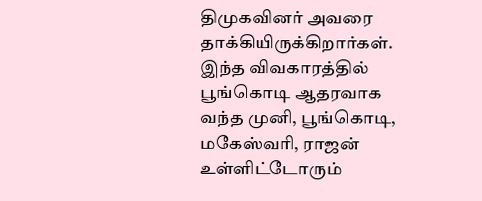திமுகவினர் அவரை தாக்கியிருக்கிறார்கள். இந்த விவகாரத்தில் பூங்கொடி ஆதரவாக வந்த முனி, பூங்கொடி, மகேஸ்வரி, ராஜன் உள்ளிட்டோரும்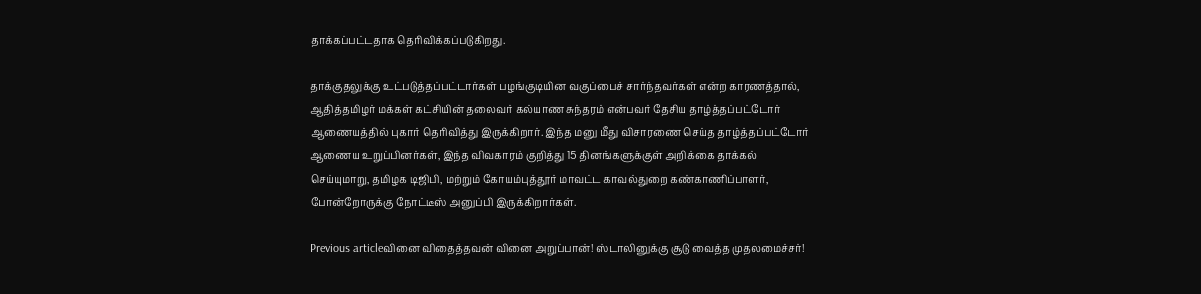தாக்கப்பட்டதாக தெரிவிக்கப்படுகிறது.

தாக்குதலுக்கு உட்படுத்தப்பட்டார்கள் பழங்குடியின வகுப்பைச் சார்ந்தவர்கள் என்ற காரணத்தால், ஆதித்தமிழர் மக்கள் கட்சியின் தலைவர் கல்யாண சுந்தரம் என்பவர் தேசிய தாழ்த்தப்பட்டோர் ஆணையத்தில் புகார் தெரிவித்து இருக்கிறார். இந்த மனு மீது விசாரணை செய்த தாழ்த்தப்பட்டோர் ஆணைய உறுப்பினர்கள், இந்த விவகாரம் குறித்து 15 தினங்களுக்குள் அறிக்கை தாக்கல் செய்யுமாறு, தமிழக டிஜிபி, மற்றும் கோயம்புத்தூர் மாவட்ட காவல்துறை கண்காணிப்பாளர், போன்றோருக்கு நோட்டீஸ் அனுப்பி இருக்கிறார்கள்.

Previous articleவினை விதைத்தவன் வினை அறுப்பான்! ஸ்டாலினுக்கு சூடு வைத்த முதலமைச்சர்!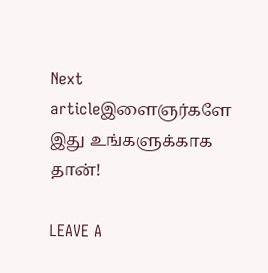Next articleஇளைஞர்களே இது உங்களுக்காக தான்!

LEAVE A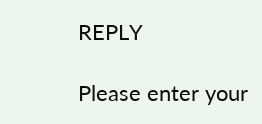REPLY

Please enter your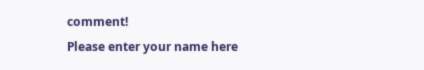comment!
Please enter your name here